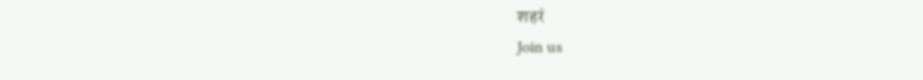शहरं
Join us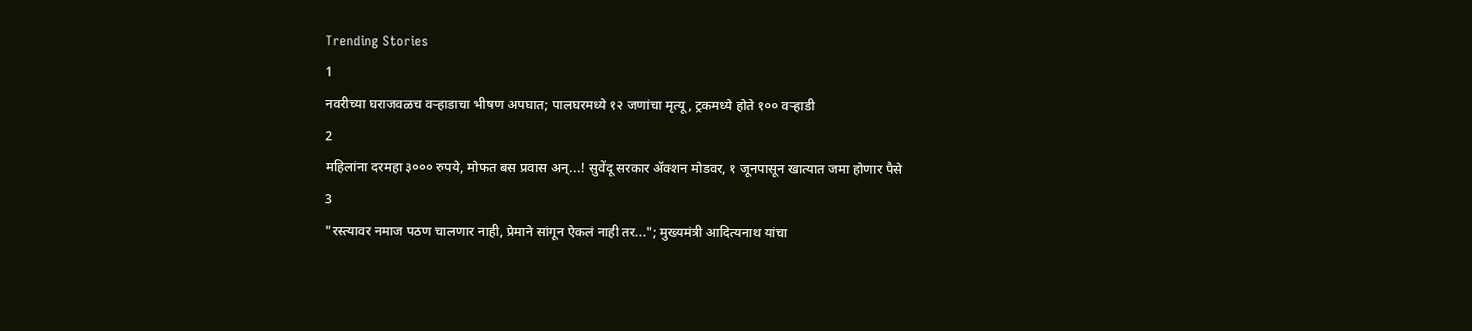Trending Stories
1
नवरीच्या घराजवळच वऱ्हाडाचा भीषण अपघात; पालघरमध्ये १२ जणांचा मृत्यू, ट्रकमध्ये होते १०० वऱ्हाडी
2
महिलांना दरमहा ३००० रुपये, मोफत बस प्रवास अन्...! सुवेंदू सरकार ॲक्शन मोडवर, १ जूनपासून खात्यात जमा होणार पैसे
3
"रस्त्यावर नमाज पठण चालणार नाही, प्रेमाने सांगून ऐकलं नाही तर..."; मुख्यमंत्री आदित्यनाथ यांचा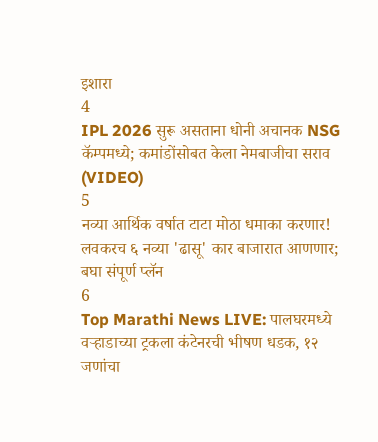इशारा
4
IPL 2026 सुरू असताना धोनी अचानक NSG कॅम्पमध्ये; कमांडोंसोबत केला नेमबाजीचा सराव (VIDEO)
5
नव्या आर्थिक वर्षात टाटा मोठा धमाका करणार! लवकरच ६ नव्या 'ढासू' कार बाजारात आणणार; बघा संपूर्ण प्लॅन
6
Top Marathi News LIVE: पालघरमध्ये वऱ्हाडाच्या ट्रकला कंटेनरची भीषण धडक, १२ जणांचा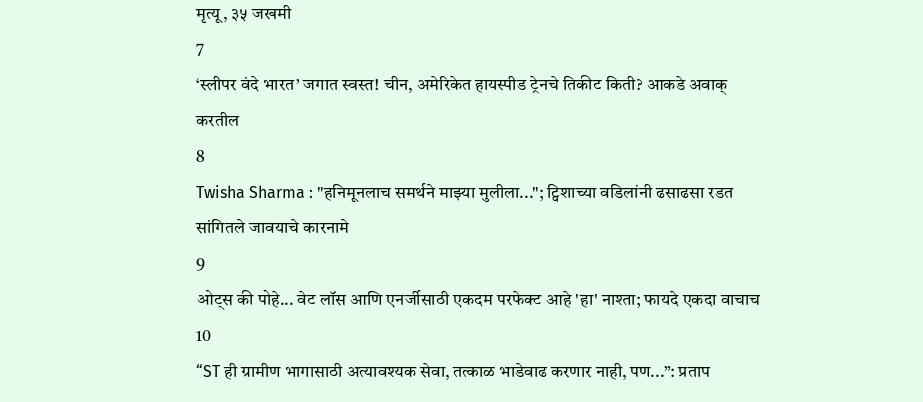मृत्यू, ३५ जखमी
7
‘स्लीपर वंदे भारत’ जगात स्वस्त! चीन, अमेरिकेत हायस्पीड ट्रेनचे तिकीट किती? आकडे अवाक् करतील
8
Twisha Sharma : "हनिमूनलाच समर्थने माझ्या मुलीला..."; ट्विशाच्या वडिलांनी ढसाढसा रडत सांगितले जावयाचे कारनामे
9
ओट्स की पोहे... वेट लॉस आणि एनर्जीसाठी एकदम परफेक्ट आहे 'हा' नाश्ता; फायदे एकदा वाचाच
10
“ST ही ग्रामीण भागासाठी अत्यावश्यक सेवा, तत्काळ भाडेवाढ करणार नाही, पण...”: प्रताप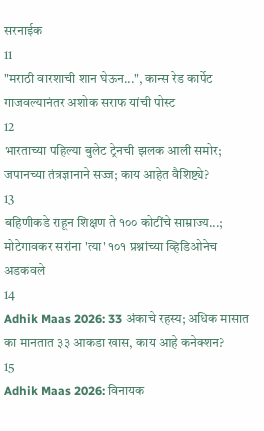सरनाईक
11
"मराठी वारशाची शान घेऊन...", कान्स रेड कार्पेट गाजवल्यानंतर अशोक सराफ यांची पोस्ट
12
भारताच्या पहिल्या बुलेट ट्रेनची झलक आली समोर; जपानच्या तंत्रज्ञानाने सज्ज; काय आहेत वैशिष्ट्ये?
13
बहिणीकडे राहून शिक्षण ते १०० कोटींचे साम्राज्य...; मोटेगावकर सरांना 'त्या' १०१ प्रश्नांच्या व्हिडिओनेच अडकवले
14
Adhik Maas 2026: 33 अंकाचे रहस्य; अधिक मासात का मानतात ३३ आकडा खास, काय आहे कनेक्शन?
15
Adhik Maas 2026: विनायक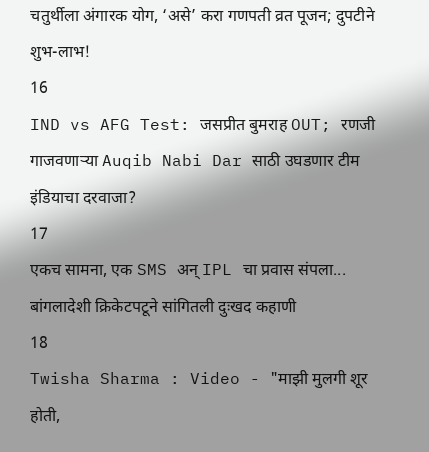चतुर्थीला अंगारक योग, ‘असे’ करा गणपती व्रत पूजन; दुपटीने शुभ-लाभ!
16
IND vs AFG Test: जसप्रीत बुमराह OUT; रणजी गाजवणाऱ्या Auqib Nabi Dar साठी उघडणार टीम इंडियाचा दरवाजा?
17
एकच सामना, एक SMS अन् IPL चा प्रवास संपला... बांगलादेशी क्रिकेटपटूने सांगितली दुःखद कहाणी
18
Twisha Sharma : Video - "माझी मुलगी शूर होती,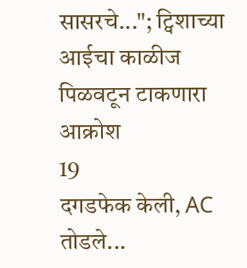सासरचे..."; ट्विशाच्या आईचा काळीज पिळवटून टाकणारा आक्रोश
19
दगडफेक केली, AC तोडले...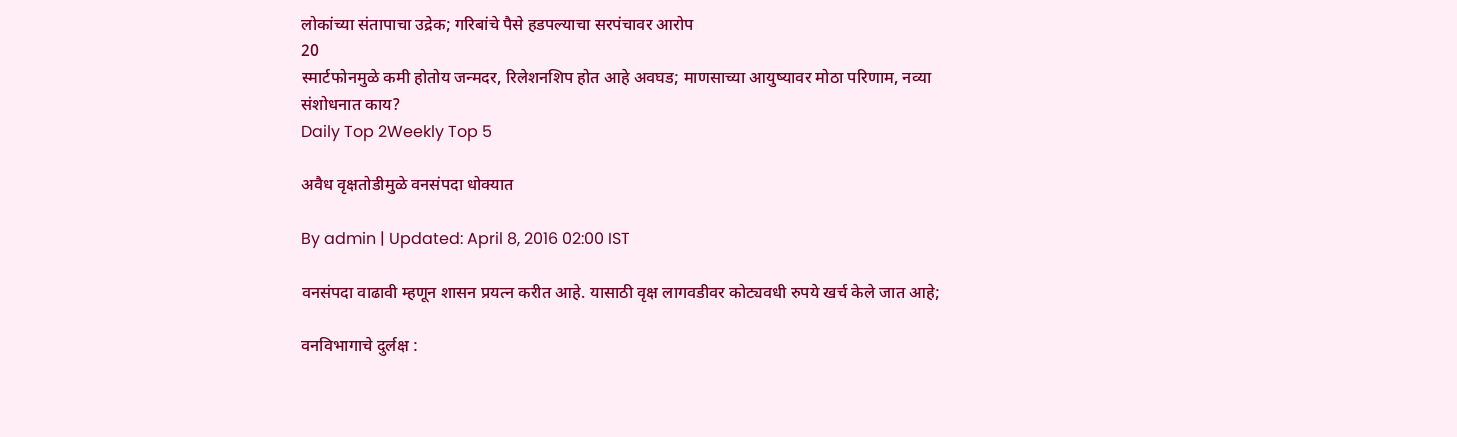लोकांच्या संतापाचा उद्रेक; गरिबांचे पैसे हडपल्याचा सरपंचावर आरोप
20
स्मार्टफोनमुळे कमी होतोय जन्मदर, रिलेशनशिप होत आहे अवघड; माणसाच्या आयुष्यावर मोठा परिणाम, नव्या संशोधनात काय?
Daily Top 2Weekly Top 5

अवैध वृक्षतोडीमुळे वनसंपदा धोक्यात

By admin | Updated: April 8, 2016 02:00 IST

वनसंपदा वाढावी म्हणून शासन प्रयत्न करीत आहे. यासाठी वृक्ष लागवडीवर कोट्यवधी रुपये खर्च केले जात आहे;

वनविभागाचे दुर्लक्ष :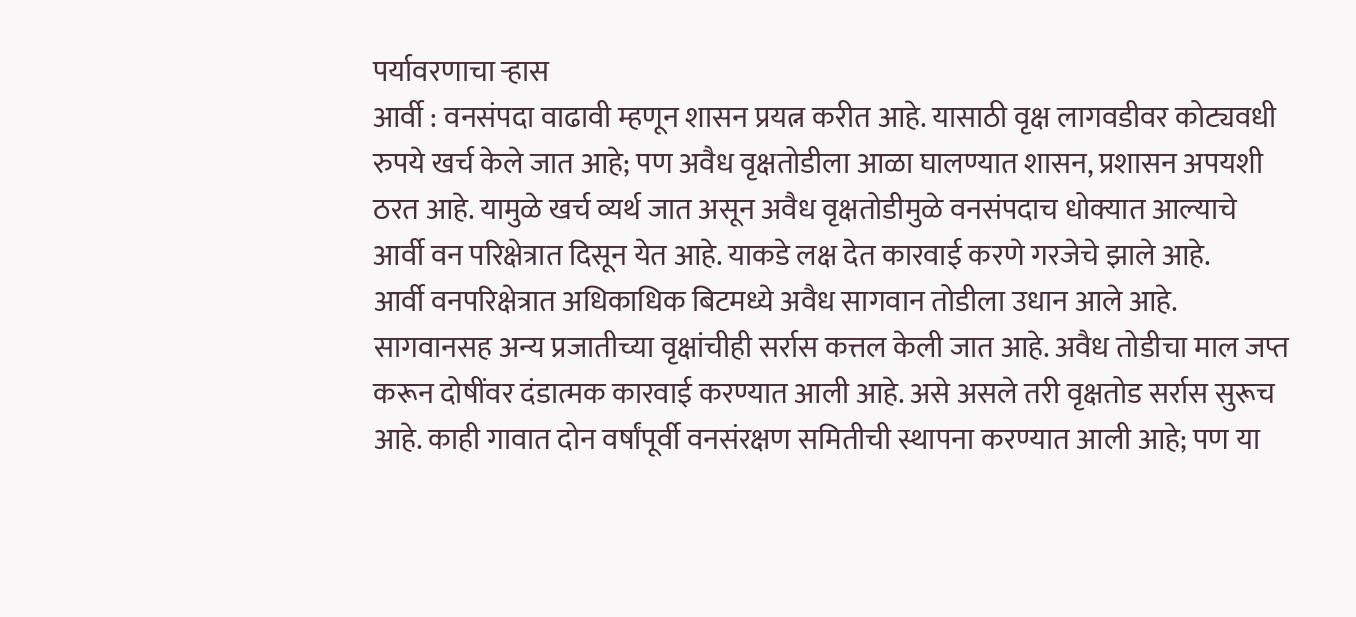पर्यावरणाचा ऱ्हास
आर्वी : वनसंपदा वाढावी म्हणून शासन प्रयत्न करीत आहे. यासाठी वृक्ष लागवडीवर कोट्यवधी रुपये खर्च केले जात आहे; पण अवैध वृक्षतोडीला आळा घालण्यात शासन, प्रशासन अपयशी ठरत आहे. यामुळे खर्च व्यर्थ जात असून अवैध वृक्षतोडीमुळे वनसंपदाच धोक्यात आल्याचे आर्वी वन परिक्षेत्रात दिसून येत आहे. याकडे लक्ष देत कारवाई करणे गरजेचे झाले आहे.
आर्वी वनपरिक्षेत्रात अधिकाधिक बिटमध्ये अवैध सागवान तोडीला उधान आले आहे. सागवानसह अन्य प्रजातीच्या वृक्षांचीही सर्रास कत्तल केली जात आहे. अवैध तोडीचा माल जप्त करून दोषींवर दंडात्मक कारवाई करण्यात आली आहे. असे असले तरी वृक्षतोड सर्रास सुरूच आहे. काही गावात दोन वर्षांपूर्वी वनसंरक्षण समितीची स्थापना करण्यात आली आहे; पण या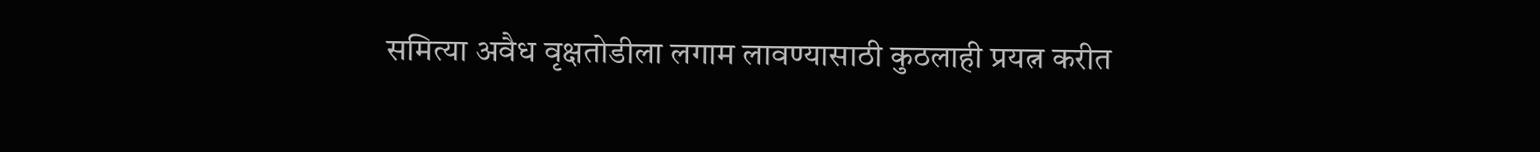समित्या अवैध वृक्षतोडीला लगाम लावण्यासाठी कुठलाही प्रयत्न करीत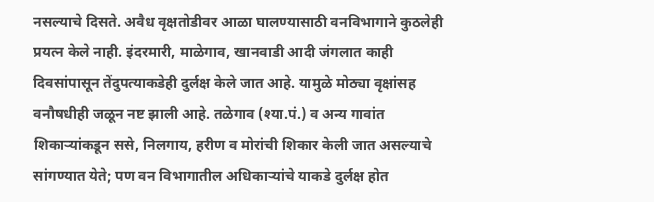नसल्याचे दिसते. अवैध वृक्षतोडीवर आळा घालण्यासाठी वनविभागाने कुठलेही प्रयत्न केले नाही. इंदरमारी, माळेगाव, खानवाडी आदी जंगलात काही दिवसांपासून तेंदुपत्याकडेही दुर्लक्ष केले जात आहे. यामुळे मोठ्या वृक्षांसह वनौषधीही जळून नष्ट झाली आहे. तळेगाव (श्या.पं.) व अन्य गावांत शिकाऱ्यांकडून ससे, निलगाय, हरीण व मोरांची शिकार केली जात असल्याचे सांगण्यात येते; पण वन विभागातील अधिकाऱ्यांचे याकडे दुर्लक्ष होत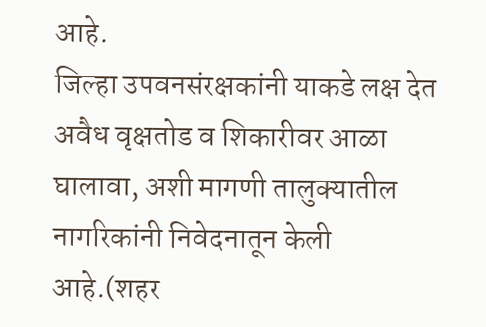आहे.
जिल्हा उपवनसंरक्षकांनी याकडे लक्ष देत अवैध वृक्षतोड व शिकारीवर आळा घालावा, अशी मागणी तालुक्यातील नागरिकांनी निवेदनातून केली आहे.(शहर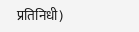प्रतिनिधी)